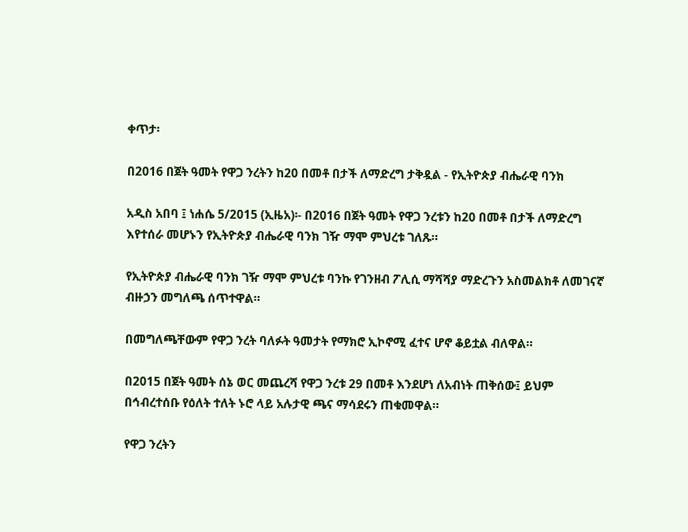ቀጥታ፡

በ2016 በጀት ዓመት የዋጋ ንረትን ከ20 በመቶ በታች ለማድረግ ታቅዷል - የኢትዮጵያ ብሔራዊ ባንክ

አዲስ አበባ ፤ ነሐሴ 5/2015 (ኢዜአ)፡- በ2016 በጀት ዓመት የዋጋ ንረቱን ከ20 በመቶ በታች ለማድረግ እየተሰራ መሆኑን የኢትዮጵያ ብሔራዊ ባንክ ገዥ ማሞ ምህረቱ ገለጹ።

የኢትዮጵያ ብሔራዊ ባንክ ገዥ ማሞ ምህረቱ ባንኩ የገንዘብ ፖሊሲ ማሻሻያ ማድረጉን አስመልክቶ ለመገናኛ ብዙኃን መግለጫ ሰጥተዋል።

በመግለጫቸውም የዋጋ ንረት ባለፉት ዓመታት የማክሮ ኢኮኖሚ ፈተና ሆኖ ቆይቷል ብለዋል።

በ2015 በጀት ዓመት ሰኔ ወር መጨረሻ የዋጋ ንረቱ 29 በመቶ እንደሆነ ለአብነት ጠቅሰው፤ ይህም በኅብረተሰቡ የዕለት ተለት ኑሮ ላይ አሉታዊ ጫና ማሳደሩን ጠቁመዋል።

የዋጋ ንረትን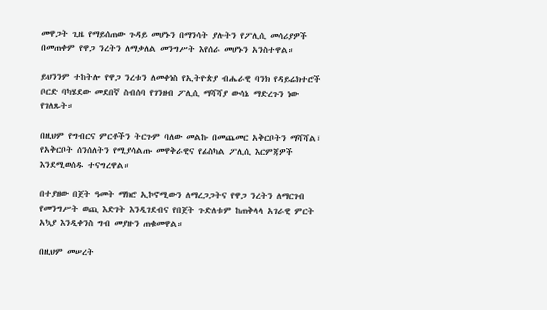መዋጋት ጊዜ የማይሰጠው ጉዳይ መሆኑን በማንሳት ያሉትን የፖሊሲ መሳሪያዎች በመጠቀም የዋጋ ንረትን ለማቃለል መንግሥት እየሰራ መሆኑን አንስተዋል።

ይህንንም ተከትሎ የዋጋ ንረቱን ለመቀነስ የኢትዮጵያ ብሔራዊ ባንክ የዳይሬክተሮች ቦርድ ባካሄደው መደበኛ ስብሰባ የገንዘብ ፖሊሲ ማሻሻያ ውሳኔ ማድረጉን ነው የገለጹት።

በዚህም የግብርና ምርቶችን ትርጉም ባለው መልኩ በመጨመር አቅርቦትን ማሻሻል፣ የአቅርቦት ሰንሰለትን የሚያሳልጡ መዋቅራዊና የፊስካል ፖሊሲ እርምጃዎች እንደሚወሰዱ ተናግረዋል።

በተያዘው በጀት ዓመት ማክሮ ኢኮኖሚውን ለማረጋጋትና የዋጋ ንረትን ለማርገብ የመንግሥት ወጪ እድገት እንዲገደብና የበጀት ጉድለቱም ከጠቅላላ አገራዊ ምርት አኳያ እንዲቀንስ ግብ መያዙን ጠቁመዋል።

በዚህም መሠረት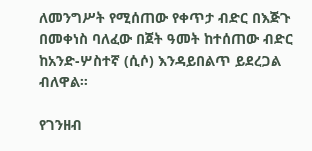ለመንግሥት የሚሰጠው የቀጥታ ብድር በእጅጉ በመቀነስ ባለፈው በጀት ዓመት ከተሰጠው ብድር ከአንድ-ሦስተኛ (ሲሶ) እንዳይበልጥ ይደረጋል ብለዋል።

የገንዘብ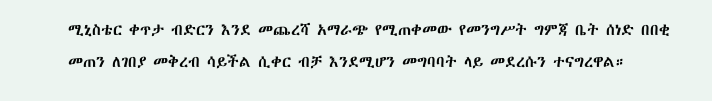ሚኒስቴር ቀጥታ ብድርን እንደ መጨረሻ አማራጭ የሚጠቀመው የመንግሥት ግምጃ ቤት ሰነድ በበቂ መጠን ለገበያ መቅረብ ሳይችል ሲቀር ብቻ እንደሚሆን መግባባት ላይ መደረሱን ተናግረዋል።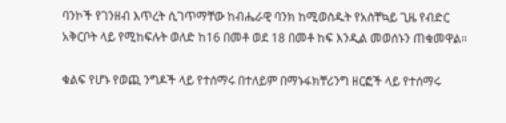ባንኮች የገንዘብ እጥረት ሲገጥማቸው ከብሔራዊ ባንክ ከሚወስዱት የአስቸኳይ ጊዜ የብድር አቅርቦት ላይ የሚከፍሉት ወለድ ከ16 በመቶ ወደ 18 በመቶ ከፍ እንዲል መወሰኑን ጠቁመዋል።

ቁልፍ የሆኑ የወጪ ንግዶች ላይ የተሰማሩ በተለይም በማኑፋክቸሪንግ ዘርፎች ላይ የተሰማሩ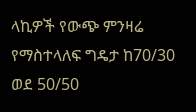ላኪዎች የውጭ ምንዛሬ የማስተላለፍ ግዴታ ከ70/30 ወደ 50/50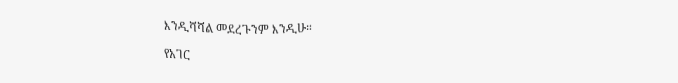እንዲሻሻል መደረጉንም እንዲሁ።

የአገር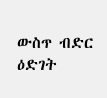ውስጥ ብድር ዕድገት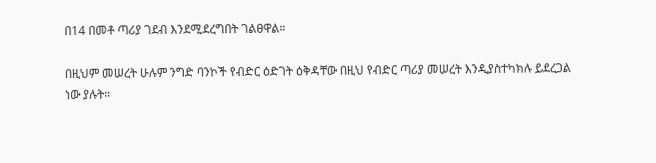በ14 በመቶ ጣሪያ ገደብ እንደሚደረግበት ገልፀዋል።

በዚህም መሠረት ሁሉም ንግድ ባንኮች የብድር ዕድገት ዕቅዳቸው በዚህ የብድር ጣሪያ መሠረት እንዲያስተካክሉ ይደረጋል ነው ያሉት።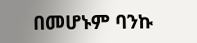በመሆኑም ባንኩ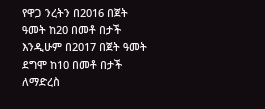የዋጋ ንረትን በ2016 በጀት ዓመት ከ20 በመቶ በታች እንዲሁም በ2017 በጀት ዓመት ደግሞ ከ10 በመቶ በታች ለማድረስ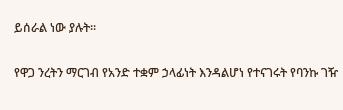ይሰራል ነው ያሉት።

የዋጋ ንረትን ማርገብ የአንድ ተቋም ኃላፊነት እንዳልሆነ የተናገሩት የባንኩ ገዥ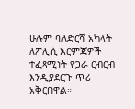ሁሉም ባለድርሻ አካላት ለፖሊሲ እርምጃዎች ተፈጻሚነት የጋራ ርብርብ እንዲያደርጉ ጥሪ አቅርበዋል።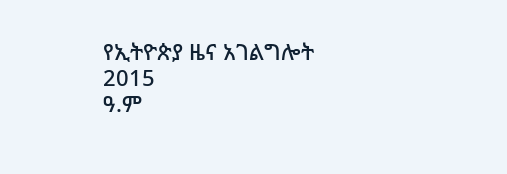የኢትዮጵያ ዜና አገልግሎት
2015
ዓ.ም